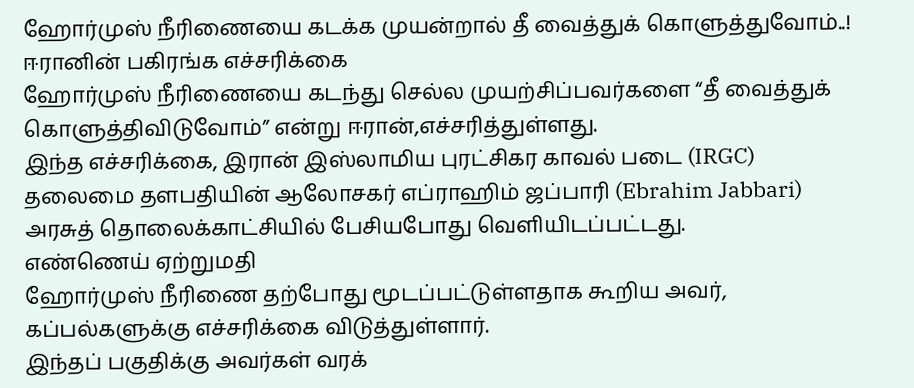ஹோர்முஸ் நீரிணையை கடக்க முயன்றால் தீ வைத்துக் கொளுத்துவோம்..! ஈரானின் பகிரங்க எச்சரிக்கை
ஹோர்முஸ் நீரிணையை கடந்து செல்ல முயற்சிப்பவர்களை “தீ வைத்துக் கொளுத்திவிடுவோம்” என்று ஈரான்,எச்சரித்துள்ளது.
இந்த எச்சரிக்கை, இரான் இஸ்லாமிய புரட்சிகர காவல் படை (IRGC) தலைமை தளபதியின் ஆலோசகர் எப்ராஹிம் ஜப்பாரி (Ebrahim Jabbari) அரசுத் தொலைக்காட்சியில் பேசியபோது வெளியிடப்பட்டது.
எண்ணெய் ஏற்றுமதி
ஹோர்முஸ் நீரிணை தற்போது மூடப்பட்டுள்ளதாக கூறிய அவர், கப்பல்களுக்கு எச்சரிக்கை விடுத்துள்ளார்.
இந்தப் பகுதிக்கு அவர்கள் வரக்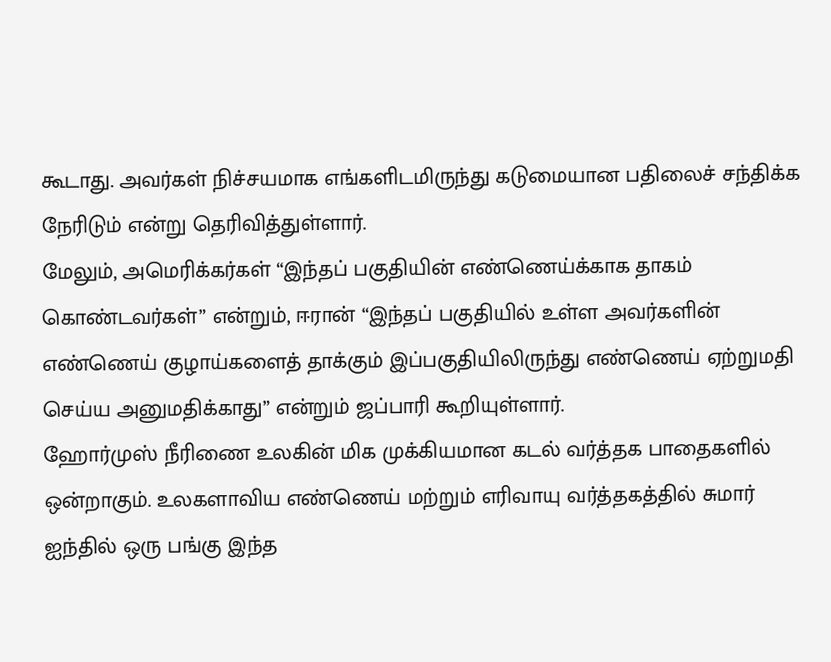கூடாது. அவர்கள் நிச்சயமாக எங்களிடமிருந்து கடுமையான பதிலைச் சந்திக்க நேரிடும் என்று தெரிவித்துள்ளார்.
மேலும், அமெரிக்கர்கள் “இந்தப் பகுதியின் எண்ணெய்க்காக தாகம் கொண்டவர்கள்” என்றும், ஈரான் “இந்தப் பகுதியில் உள்ள அவர்களின் எண்ணெய் குழாய்களைத் தாக்கும் இப்பகுதியிலிருந்து எண்ணெய் ஏற்றுமதி செய்ய அனுமதிக்காது” என்றும் ஜப்பாரி கூறியுள்ளார்.
ஹோர்முஸ் நீரிணை உலகின் மிக முக்கியமான கடல் வர்த்தக பாதைகளில் ஒன்றாகும். உலகளாவிய எண்ணெய் மற்றும் எரிவாயு வர்த்தகத்தில் சுமார் ஐந்தில் ஒரு பங்கு இந்த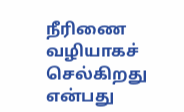நீரிணை வழியாகச் செல்கிறது என்பது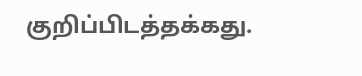குறிப்பிடத்தக்கது.